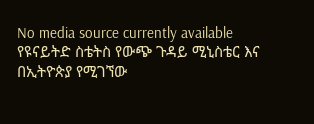No media source currently available
የዩናይትድ ስቴትስ የውጭ ጉዳይ ሚኒስቴር እና በኢትዮጵያ የሚገኘው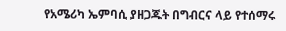የአሜሪካ ኤምባሲ ያዘጋጁት በግብርና ላይ የተሰማሩ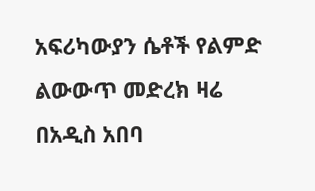አፍሪካውያን ሴቶች የልምድ ልውውጥ መድረክ ዛሬ በአዲስ አበባ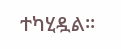ተካሂዷል፡፡